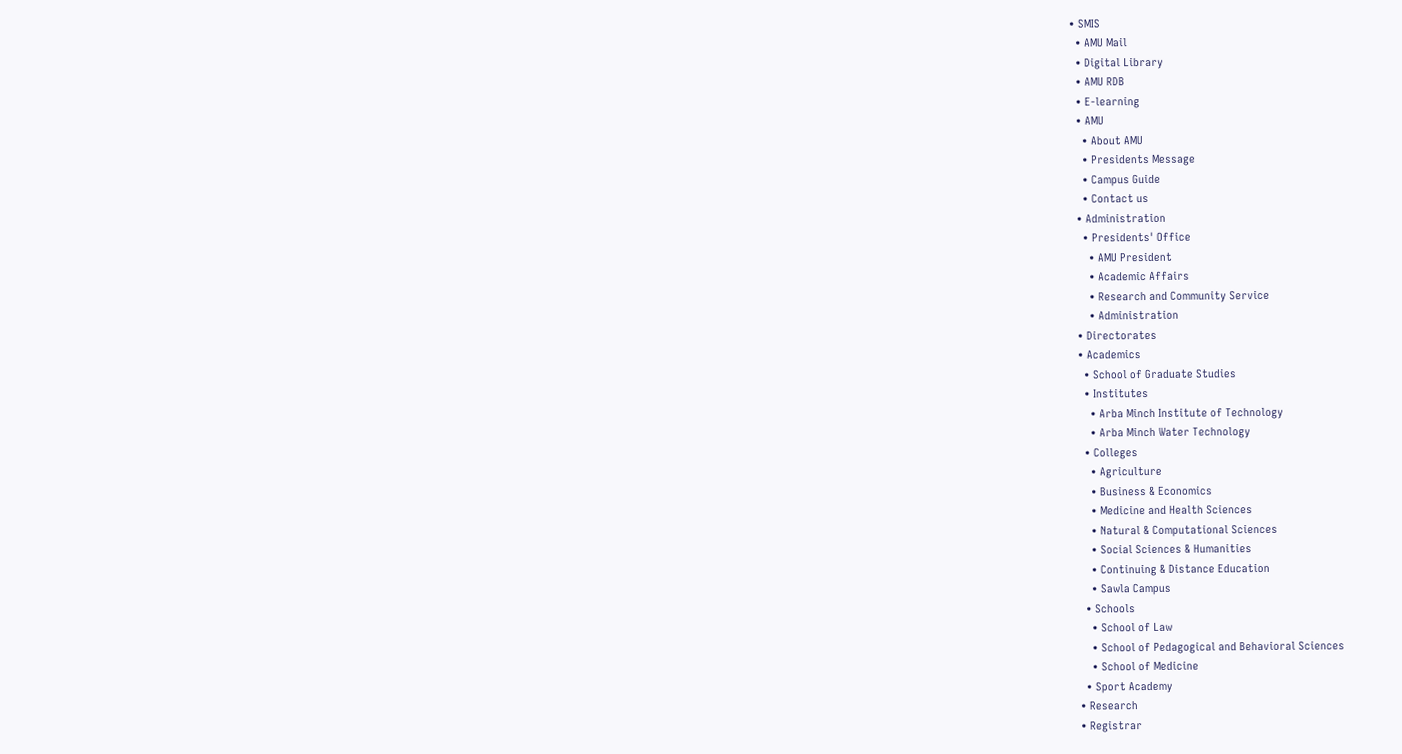• SMIS
  • AMU Mail
  • Digital Library
  • AMU RDB
  • E-learning
  • AMU
    • About AMU
    • Presidents Message
    • Campus Guide
    • Contact us
  • Administration
    • Presidents' Office
      • AMU President
      • Academic Affairs
      • Research and Community Service
      • Administration
  • Directorates
  • Academics
    • School of Graduate Studies
    • Institutes
      • Arba Minch Institute of Technology
      • Arba Minch Water Technology
    • Colleges
      • Agriculture
      • Business & Economics
      • Medicine and Health Sciences
      • Natural & Computational Sciences
      • Social Sciences & Humanities
      • Continuing & Distance Education
      • Sawla Campus
    • Schools
      • School of Law
      • School of Pedagogical and Behavioral Sciences
      • School of Medicine
    • Sport Academy
  • Research
  • Registrar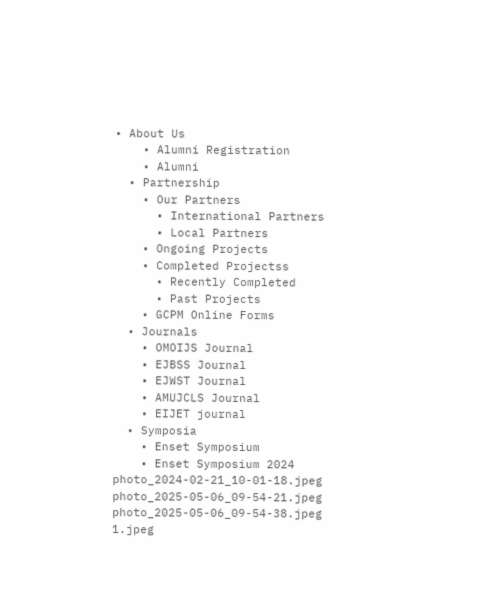• About Us
    • Alumni Registration
    • Alumni
  • Partnership
    • Our Partners
      • International Partners
      • Local Partners
    • Ongoing Projects
    • Completed Projectss
      • Recently Completed
      • Past Projects
    • GCPM Online Forms
  • Journals
    • OMOIJS Journal
    • EJBSS Journal
    • EJWST Journal
    • AMUJCLS Journal
    • EIJET journal
  • Symposia
    • Enset Symposium
    • Enset Symposium 2024
photo_2024-02-21_10-01-18.jpeg
photo_2025-05-06_09-54-21.jpeg
photo_2025-05-06_09-54-38.jpeg
1.jpeg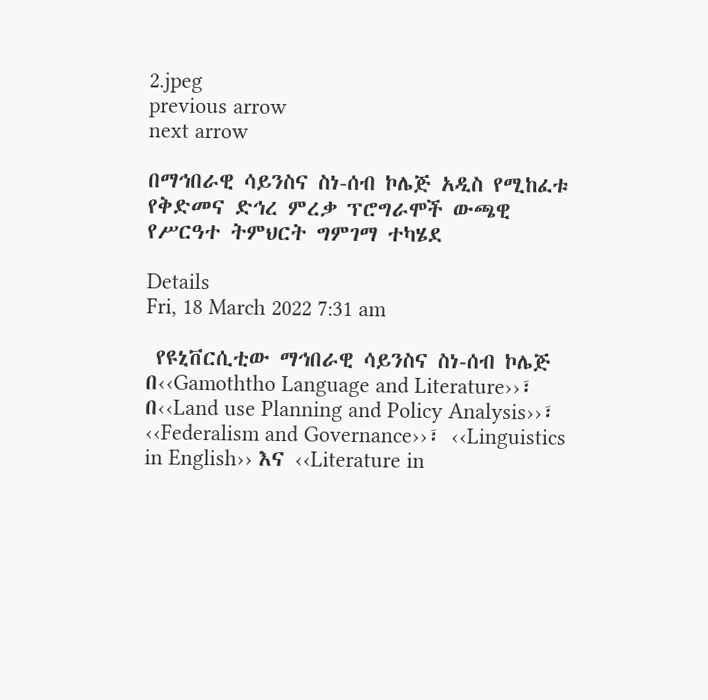2.jpeg
previous arrow
next arrow

በማኅበራዊ ሳይንስና ስነ-ሰብ ኮሌጅ አዲስ የሚከፈቱ የቅድመና ድኅረ ምረቃ ፕሮግራሞች ውጫዊ የሥርዓተ ትምህርት ግምገማ ተካሄደ

Details
Fri, 18 March 2022 7:31 am

 የዩኒቨርሲቲው ማኅበራዊ ሳይንስና ስነ-ሰብ ኮሌጅ በ‹‹Gamoththo Language and Literature››፣ በ‹‹Land use Planning and Policy Analysis››፣ ‹‹Federalism and Governance››፣ ‹‹Linguistics in English›› እና ‹‹Literature in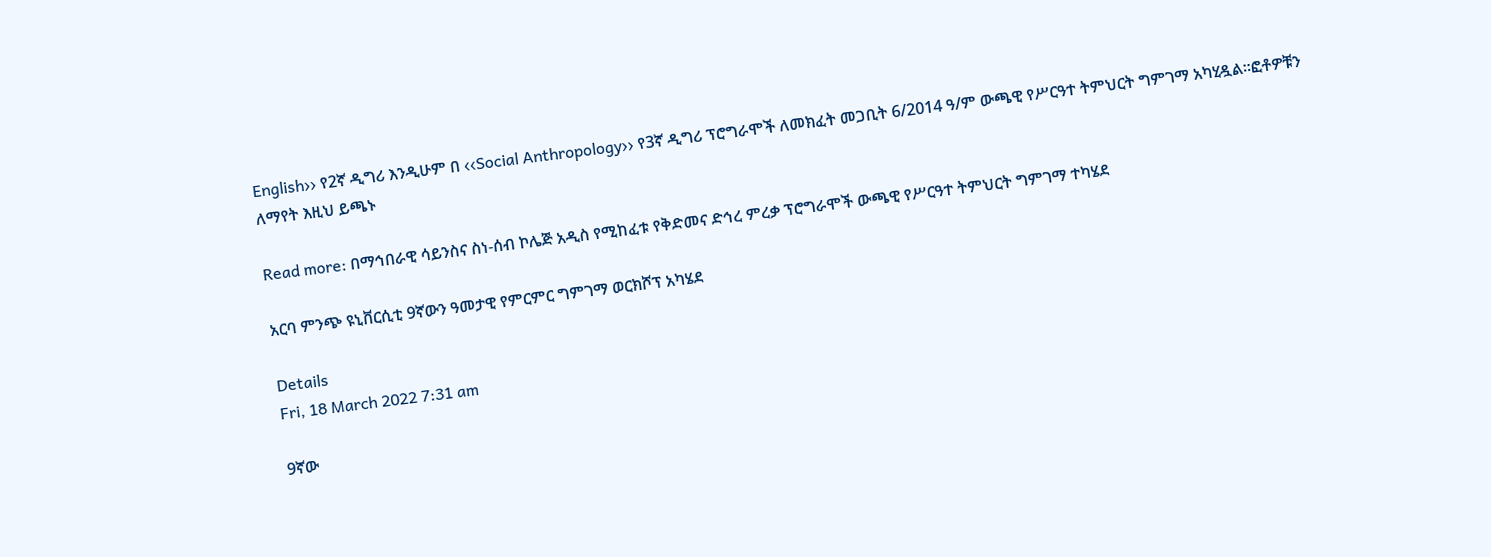English›› የ2ኛ ዲግሪ እንዲሁም በ ‹‹Social Anthropology›› የ3ኛ ዲግሪ ፕሮግራሞች ለመክፈት መጋቢት 6/2014 ዓ/ም ውጫዊ የሥርዓተ ትምህርት ግምገማ አካሂዷል፡፡ፎቶዎቹን ለማየት እዚህ ይጫኑ

Read more: በማኅበራዊ ሳይንስና ስነ-ሰብ ኮሌጅ አዲስ የሚከፈቱ የቅድመና ድኅረ ምረቃ ፕሮግራሞች ውጫዊ የሥርዓተ ትምህርት ግምገማ ተካሄደ

አርባ ምንጭ ዩኒቨርሲቲ 9ኛውን ዓመታዊ የምርምር ግምገማ ወርክሾፕ አካሄደ

Details
Fri, 18 March 2022 7:31 am

9ኛው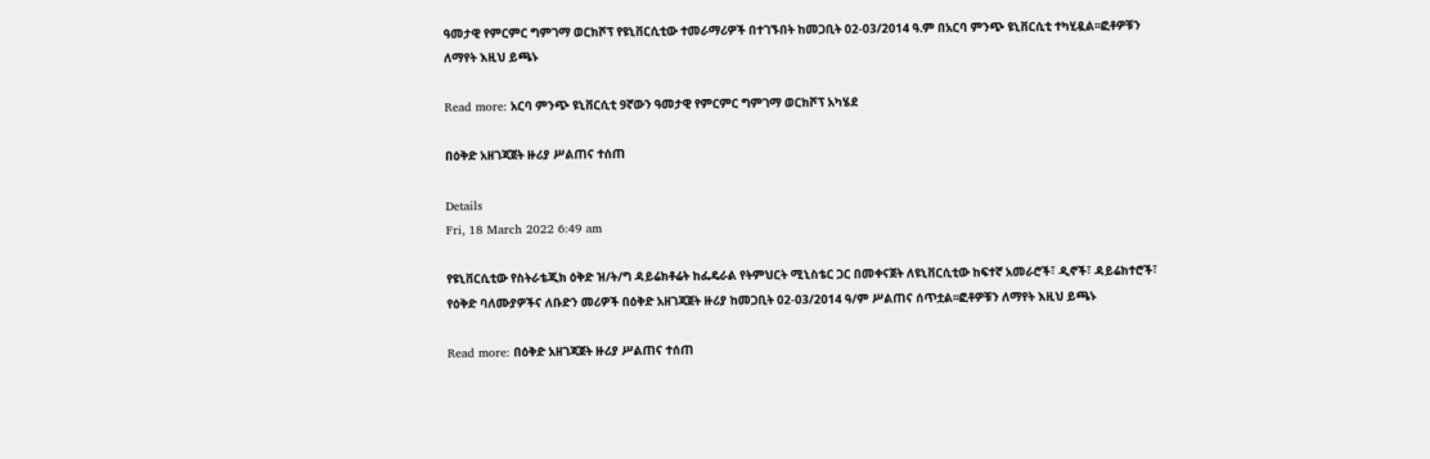ዓመታዊ የምርምር ግምገማ ወርክሾፕ የዩኒቨርሲቲው ተመራማሪዎች በተገኙበት ከመጋቢት 02-03/2014 ዓ.ም በአርባ ምንጭ ዩኒቨርሲቲ ተካሂዷል፡፡ፎቶዎቹን ለማየት እዚህ ይጫኑ

Read more: አርባ ምንጭ ዩኒቨርሲቲ 9ኛውን ዓመታዊ የምርምር ግምገማ ወርክሾፕ አካሄደ

በዕቅድ አዘገጃጀት ዙሪያ ሥልጠና ተሰጠ

Details
Fri, 18 March 2022 6:49 am

የዩኒቨርሲቲው የስትራቴጂክ ዕቅድ ዝ/ት/ግ ዳይሬክቶሬት ከፌዴራል የትምህርት ሚኒስቴር ጋር በመቀናጀት ለዩኒቨርሲቲው ከፍተኛ አመራሮች፣ ዲኖች፣ ዳይሬክተሮች፣ የዕቅድ ባለሙያዎችና ለቡድን መሪዎች በዕቅድ አዘገጃጀት ዙሪያ ከመጋቢት 02-03/2014 ዓ/ም ሥልጠና ሰጥቷል፡፡ፎቶዎቹን ለማየት እዚህ ይጫኑ

Read more: በዕቅድ አዘገጃጀት ዙሪያ ሥልጠና ተሰጠ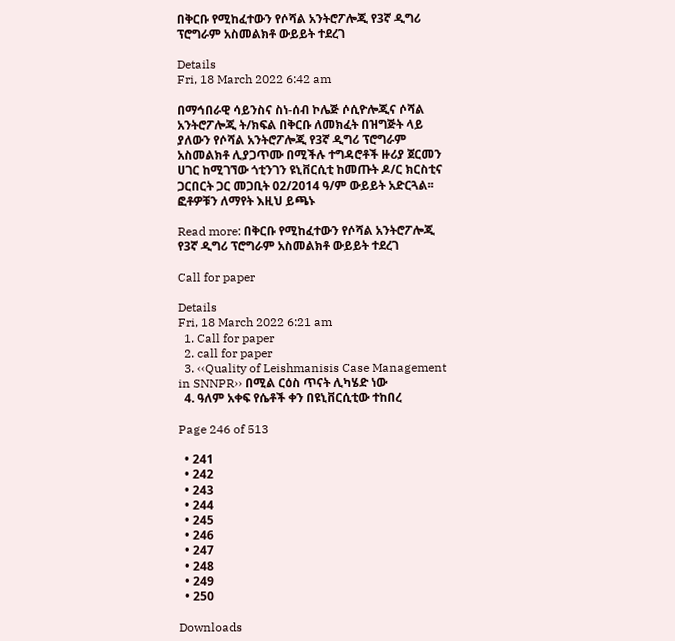በቅርቡ የሚከፈተውን የሶሻል አንትሮፖሎጂ የ3ኛ ዲግሪ ፕሮግራም አስመልክቶ ውይይት ተደረገ

Details
Fri, 18 March 2022 6:42 am

በማኅበራዊ ሳይንስና ስነ-ሰብ ኮሌጅ ሶሲዮሎጂና ሶሻል አንትሮፖሎጂ ት/ክፍል በቅርቡ ለመክፈት በዝግጅት ላይ ያለውን የሶሻል አንትሮፖሎጂ የ3ኛ ዲግሪ ፕሮግራም አስመልክቶ ሊያጋጥሙ በሚችሉ ተግዳሮቶች ዙሪያ ጀርመን ሀገር ከሚገኘው ጎቲንገን ዩኒቨርሲቲ ከመጡት ዶ/ር ክርስቲና ጋርበርት ጋር መጋቢት 02/2014 ዓ/ም ውይይት አድርጓል፡፡ፎቶዎቹን ለማየት እዚህ ይጫኑ

Read more: በቅርቡ የሚከፈተውን የሶሻል አንትሮፖሎጂ የ3ኛ ዲግሪ ፕሮግራም አስመልክቶ ውይይት ተደረገ

Call for paper

Details
Fri, 18 March 2022 6:21 am
  1. Call for paper
  2. call for paper
  3. ‹‹Quality of Leishmanisis Case Management in SNNPR›› በሚል ርዕስ ጥናት ሊካሄድ ነው
  4. ዓለም አቀፍ የሴቶች ቀን በዩኒቨርሲቲው ተከበረ

Page 246 of 513

  • 241
  • 242
  • 243
  • 244
  • 245
  • 246
  • 247
  • 248
  • 249
  • 250

Downloads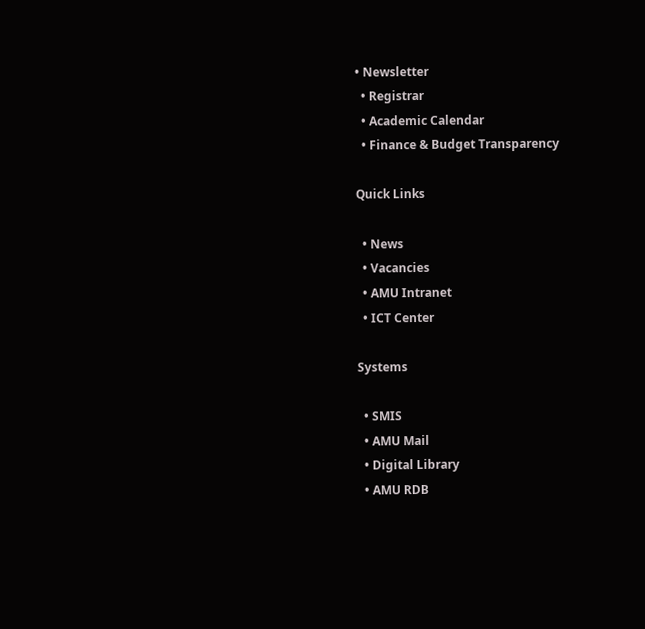• Newsletter
  • Registrar
  • Academic Calendar
  • Finance & Budget Transparency

Quick Links

  • News
  • Vacancies
  • AMU Intranet
  • ICT Center

Systems

  • SMIS
  • AMU Mail
  • Digital Library
  • AMU RDB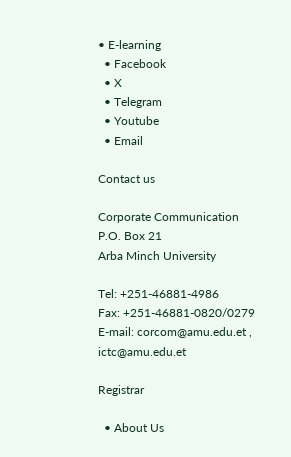• E-learning
  • Facebook
  • X
  • Telegram
  • Youtube
  • Email

Contact us

Corporate Communication
P.O. Box 21
Arba Minch University

Tel: +251-46881-4986
Fax: +251-46881-0820/0279
E-mail: corcom@amu.edu.et , ictc@amu.edu.et

Registrar

  • About Us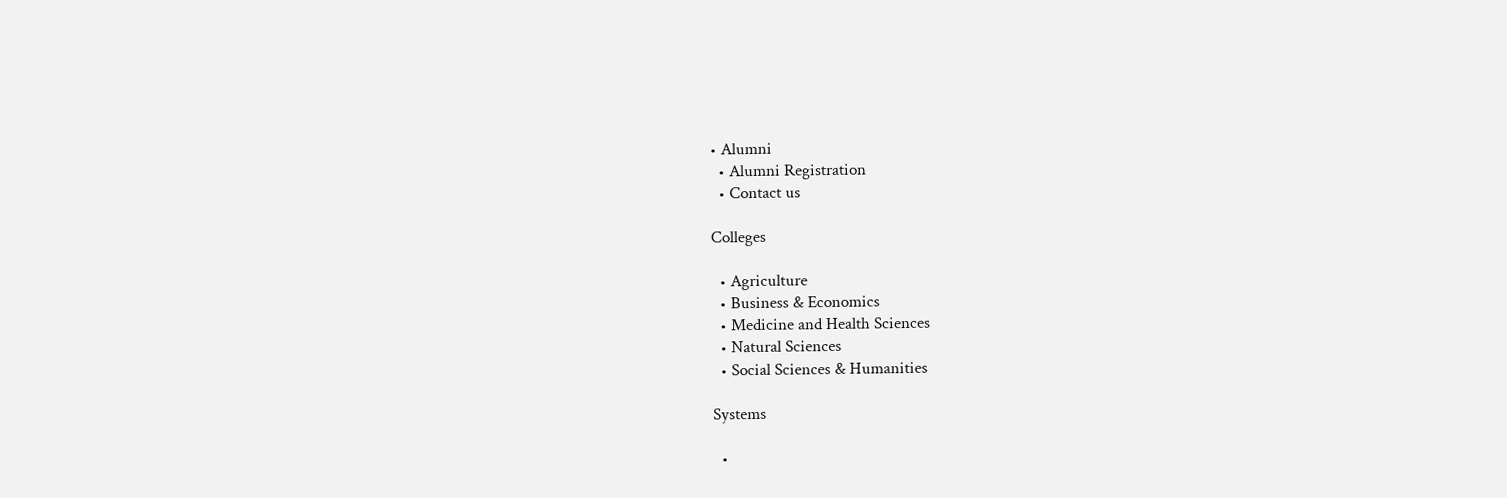• Alumni
  • Alumni Registration
  • Contact us

Colleges

  • Agriculture
  • Business & Economics
  • Medicine and Health Sciences
  • Natural Sciences
  • Social Sciences & Humanities

Systems

  •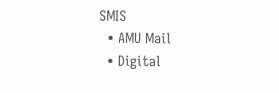SMIS
  • AMU Mail
  • Digital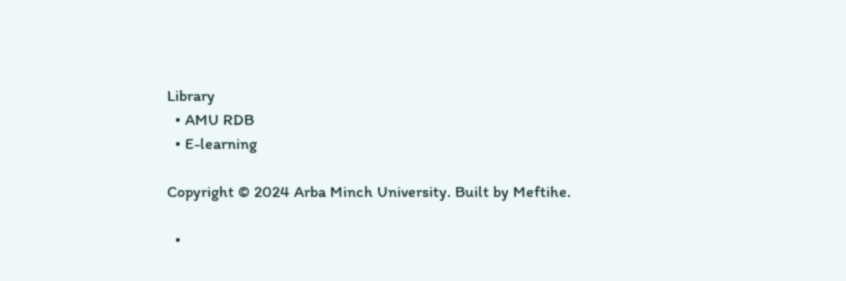Library
  • AMU RDB
  • E-learning

Copyright © 2024 Arba Minch University. Built by Meftihe.

  •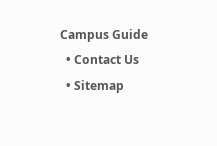Campus Guide
  • Contact Us
  • Sitemap